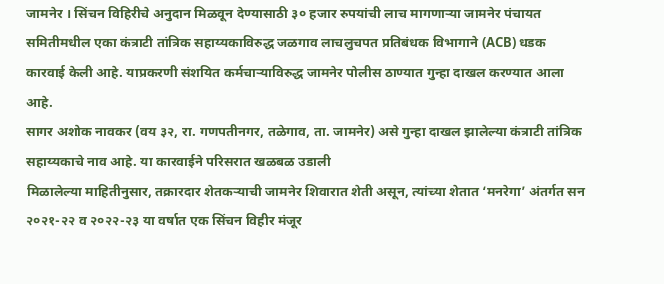जामनेर । सिंचन विहिरीचे अनुदान मिळवून देण्यासाठी ३० हजार रुपयांची लाच मागणाऱ्या जामनेर पंचायत समितीमधील एका कंत्राटी तांत्रिक सहाय्यकाविरुद्ध जळगाव लाचलुचपत प्रतिबंधक विभागाने (ACB) धडक कारवाई केली आहे. याप्रकरणी संशयित कर्मचाऱ्याविरुद्ध जामनेर पोलीस ठाण्यात गुन्हा दाखल करण्यात आला आहे.
सागर अशोक नावकर (वय ३२, रा. गणपतीनगर, तळेगाव, ता. जामनेर) असे गुन्हा दाखल झालेल्या कंत्राटी तांत्रिक सहाय्यकाचे नाव आहे. या कारवाईने परिसरात खळबळ उडाली
मिळालेल्या माहितीनुसार, तक्रारदार शेतकऱ्याची जामनेर शिवारात शेती असून, त्यांच्या शेतात ‘मनरेगा’ अंतर्गत सन २०२१-२२ व २०२२-२३ या वर्षात एक सिंचन विहीर मंजूर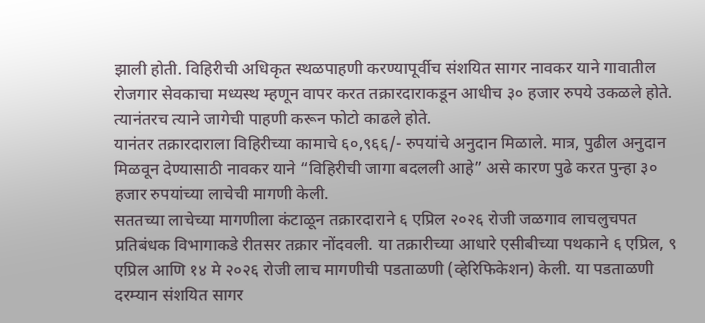झाली होती. विहिरीची अधिकृत स्थळपाहणी करण्यापूर्वीच संशयित सागर नावकर याने गावातील रोजगार सेवकाचा मध्यस्थ म्हणून वापर करत तक्रारदाराकडून आधीच ३० हजार रुपये उकळले होते. त्यानंतरच त्याने जागेची पाहणी करून फोटो काढले होते.
यानंतर तक्रारदाराला विहिरीच्या कामाचे ६०,९६६/- रुपयांचे अनुदान मिळाले. मात्र, पुढील अनुदान मिळवून देण्यासाठी नावकर याने “विहिरीची जागा बदलली आहे” असे कारण पुढे करत पुन्हा ३० हजार रुपयांच्या लाचेची मागणी केली.
सततच्या लाचेच्या मागणीला कंटाळून तक्रारदाराने ६ एप्रिल २०२६ रोजी जळगाव लाचलुचपत प्रतिबंधक विभागाकडे रीतसर तक्रार नोंदवली. या तक्रारीच्या आधारे एसीबीच्या पथकाने ६ एप्रिल, ९ एप्रिल आणि १४ मे २०२६ रोजी लाच मागणीची पडताळणी (व्हेरिफिकेशन) केली. या पडताळणी दरम्यान संशयित सागर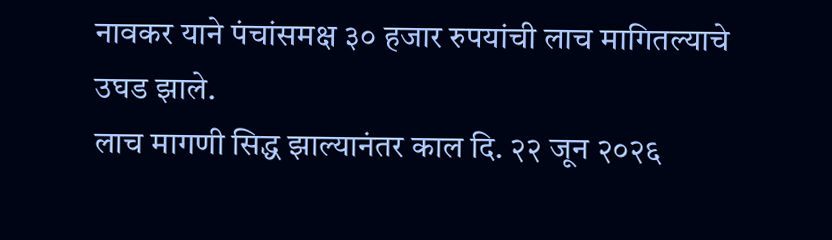नावकर याने पंचांसमक्ष ३० हजार रुपयांची लाच मागितल्याचे उघड झाले.
लाच मागणी सिद्ध झाल्यानंतर काल दि. २२ जून २०२६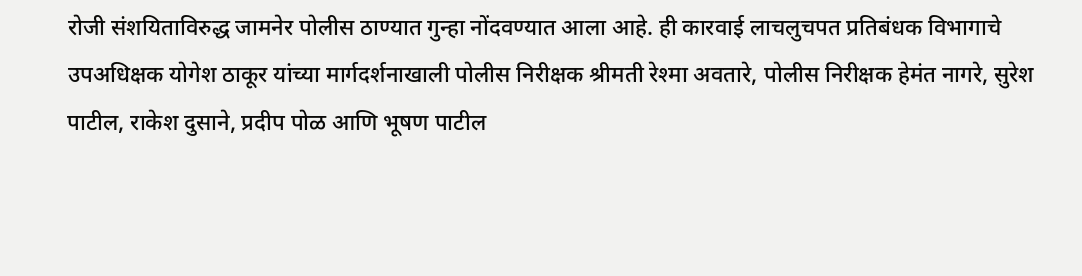रोजी संशयिताविरुद्ध जामनेर पोलीस ठाण्यात गुन्हा नोंदवण्यात आला आहे. ही कारवाई लाचलुचपत प्रतिबंधक विभागाचे उपअधिक्षक योगेश ठाकूर यांच्या मार्गदर्शनाखाली पोलीस निरीक्षक श्रीमती रेश्मा अवतारे, पोलीस निरीक्षक हेमंत नागरे, सुरेश पाटील, राकेश दुसाने, प्रदीप पोळ आणि भूषण पाटील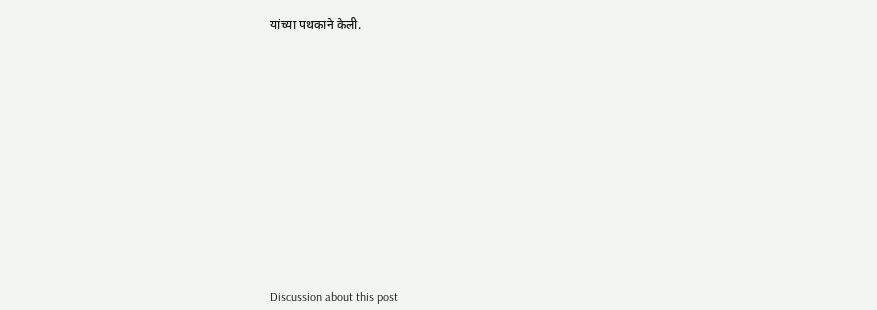यांच्या पथकाने केली.















Discussion about this post